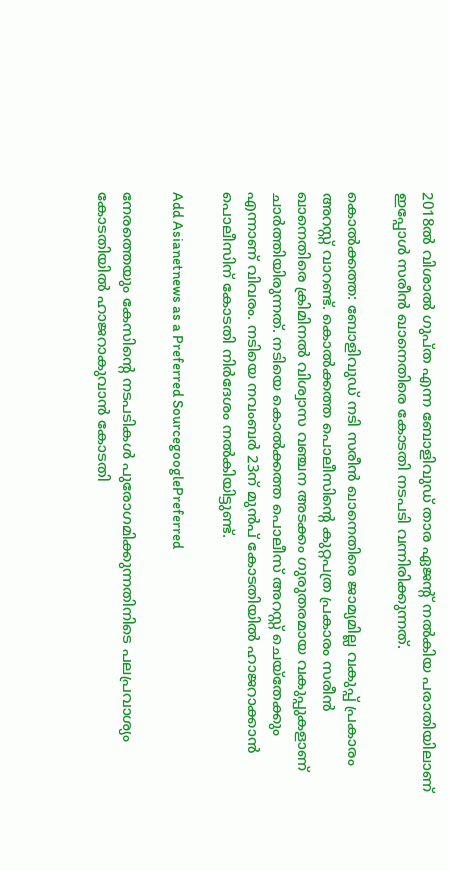2018ല്‍ വിശാല്‍ ഗുപ്ത എന്ന ബോളിവുഡ് താര ഏജന്‍റ് നല്‍കിയ പരാതിയിലാണ് ഇപ്പോള്‍ സരീൻ ഖാനെതിരെ കോടതി നടപടി വന്നിരിക്കുന്നത്.

കൊല്‍ക്കത്ത: ബോളിവുഡ് നടി സരീൻ ഖാനെതിരെ ജാമ്യമില്ല വകുപ്പ് പ്രകാരം അറസ്റ്റ് വാറണ്ട്. കൊല്‍ക്കത്ത പൊലീസിന്‍റെ കുറ്റപത്ര പ്രകാരം സരീൻ ഖാനെതിരെ ക്രിമിനല്‍ വിശ്വാസ വഞ്ചന അടക്കം ഗുരുതരമായ വകുപ്പുകളാണ് ചാര്‍ത്തിയിരുന്നത്. നടിയെ കൊല്‍ക്കത്ത പൊലീസ് അറസ്റ്റ് ചെയ്തേക്കും എന്നാണ് വിവരം. നടിയെ നവംബര്‍ 23ന് മുന്‍പ് കോടതിയില്‍ ഹാജറാക്കാന്‍ പൊലീസിന് കോടതി നിര്‍ദേശം നല്‍കിയിട്ടുണ്ട്.

Add Asianetnews as a Preferred SourcegooglePreferred

നേരത്തെയും കേസിന്‍റെ നടപടികള്‍ പുരോഗമിക്കുന്നതിനിടെ പലപ്രവാശ്യം കോടതിയില്‍ ഹാജറാകുവാന്‍ കോടതി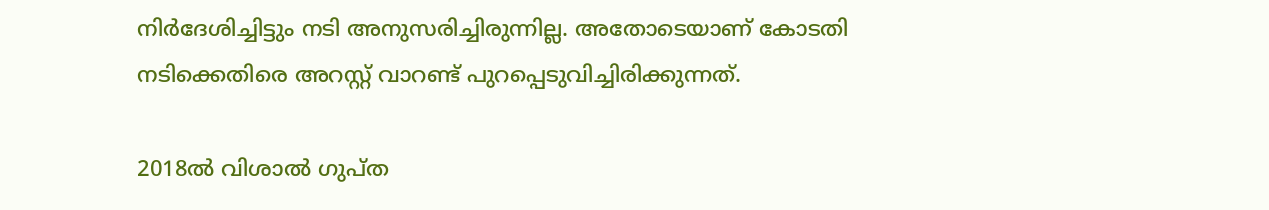നിര്‍ദേശിച്ചിട്ടും നടി അനുസരിച്ചിരുന്നില്ല. അതോടെയാണ് കോടതി നടിക്കെതിരെ അറസ്റ്റ് വാറണ്ട് പുറപ്പെടുവിച്ചിരിക്കുന്നത്.

2018ല്‍ വിശാല്‍ ഗുപ്ത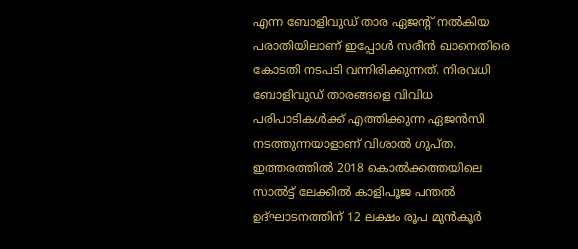എന്ന ബോളിവുഡ് താര ഏജന്‍റ് നല്‍കിയ പരാതിയിലാണ് ഇപ്പോള്‍ സരീൻ ഖാനെതിരെ കോടതി നടപടി വന്നിരിക്കുന്നത്. നിരവധി ബോളിവുഡ് താരങ്ങളെ വിവിധ പരിപാടികള്‍ക്ക് എത്തിക്കുന്ന ഏജന്‍സി നടത്തുന്നയാളാണ് വിശാല്‍ ഗുപ്ത. ഇത്തരത്തില്‍ 2018 കൊല്‍ക്കത്തയിലെ സാല്‍ട്ട് ലേക്കില്‍ കാളിപൂജ പന്തല്‍ ഉദ്ഘാടനത്തിന് 12 ലക്ഷം രൂപ മുന്‍കൂര്‍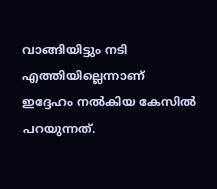വാങ്ങിയിട്ടും നടി എത്തിയില്ലെന്നാണ് ഇദ്ദേഹം നല്‍കിയ കേസില്‍ പറയുന്നത്.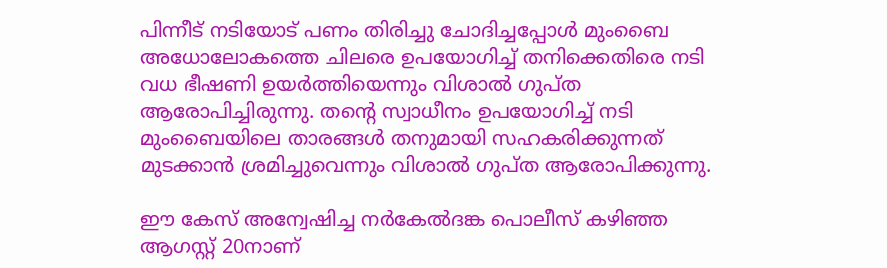പിന്നീട് നടിയോട് പണം തിരിച്ചു ചോദിച്ചപ്പോള്‍ മുംബൈ അധോലോകത്തെ ചിലരെ ഉപയോഗിച്ച് തനിക്കെതിരെ നടി വധ ഭീഷണി ഉയര്‍ത്തിയെന്നും വിശാല്‍ ഗുപ്ത ആരോപിച്ചിരുന്നു. തന്‍റെ സ്വാധീനം ഉപയോഗിച്ച് നടി മുംബൈയിലെ താരങ്ങള്‍ തനുമായി സഹകരിക്കുന്നത് മുടക്കാന്‍ ശ്രമിച്ചുവെന്നും വിശാല്‍ ഗുപ്ത ആരോപിക്കുന്നു.

ഈ കേസ് അന്വേഷിച്ച നര്‍കേല്‍ദങ്ക പൊലീസ് കഴിഞ്ഞ ആഗസ്റ്റ് 20നാണ്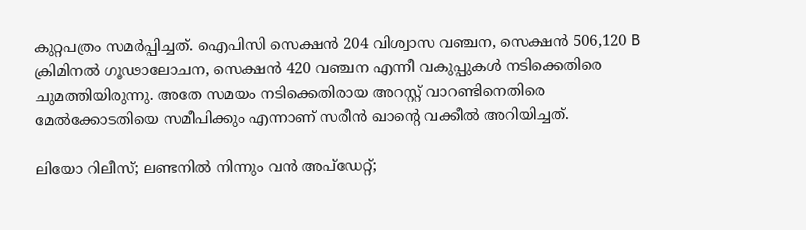കുറ്റപത്രം സമര്‍പ്പിച്ചത്. ഐപിസി സെക്ഷന്‍ 204 വിശ്വാസ വഞ്ചന, സെക്ഷന്‍ 506,120 B ക്രിമിനല്‍ ഗൂഢാലോചന, സെക്ഷന്‍ 420 വഞ്ചന എന്നീ വകുപ്പുകള്‍ നടിക്കെതിരെ ചുമത്തിയിരുന്നു. അതേ സമയം നടിക്കെതിരായ അറസ്റ്റ് വാറണ്ടിനെതിരെ മേല്‍ക്കോടതിയെ സമീപിക്കും എന്നാണ് സരീൻ ഖാന്‍റെ വക്കീല്‍ അറിയിച്ചത്.

ലിയോ റിലീസ്; ലണ്ടനില്‍ നിന്നും വന്‍ അപ്ഡേറ്റ്;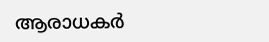ആരാധകര്‍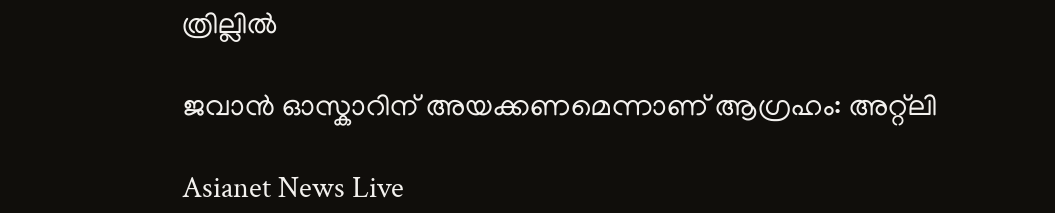ത്രില്ലില്‍

ജവാന്‍ ഓസ്കാറിന് അയക്കണമെന്നാണ് ആഗ്രഹം: അറ്റ്ലി

Asianet News Live